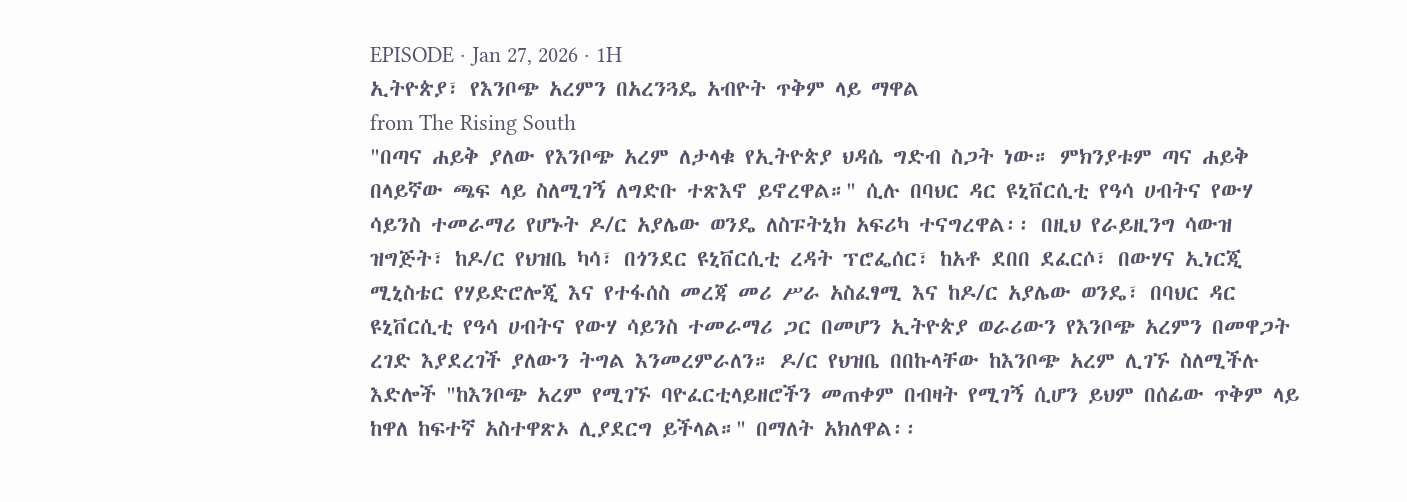EPISODE · Jan 27, 2026 · 1H
ኢትዮጵያ፣ የእንቦጭ አረምን በአረንጓዴ አብዮት ጥቅም ላይ ማዋል
from The Rising South
"በጣና ሐይቅ ያለው የእንቦጭ አረም ለታላቁ የኢትዮጵያ ህዳሴ ግድብ ስጋት ነው። ምክንያቱም ጣና ሐይቅ በላይኛው ጫፍ ላይ ስለሚገኝ ለግድቡ ተጽእኖ ይኖረዋል።" ሲሉ በባህር ዳር ዩኒቨርሲቲ የዓሳ ሀብትና የውሃ ሳይንስ ተመራማሪ የሆኑት ዶ/ር አያሌው ወንዴ ለስፑትኒክ አፍሪካ ተናግረዋል፡፡ በዚህ የራይዚንግ ሳውዝ ዝግጅት፣ ከዶ/ር የህዝቤ ካሳ፣ በጎንደር ዩኒቨርሲቲ ረዳት ፕሮፌሰር፣ ከአቶ ደበበ ደፈርሶ፣ በውሃና ኢነርጂ ሚኒስቴር የሃይድሮሎጂ እና የተፋሰስ መረጃ መሪ ሥራ አስፈፃሚ እና ከዶ/ር አያሌው ወንዴ፣ በባህር ዳር ዩኒቨርሲቲ የዓሳ ሀብትና የውሃ ሳይንስ ተመራማሪ ጋር በመሆን ኢትዮጵያ ወራሪውን የእንቦጭ አረምን በመዋጋት ረገድ እያደረገች ያለውን ትግል እንመረምራለን። ዶ/ር የህዝቤ በበኩላቸው ከእንቦጭ አረም ሊገኙ ስለሚችሉ እድሎች "ከእንቦጭ አረም የሚገኙ ባዮፈርቲላይዘሮችን መጠቀም በብዛት የሚገኝ ሲሆን ይህም በሰፊው ጥቅም ላይ ከዋለ ከፍተኛ አስተዋጽኦ ሊያደርግ ይችላል።" በማለት አክለዋል፡፡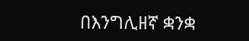በእንግሊዘኛ ቋንቋ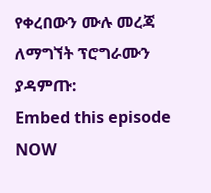የቀረበውን ሙሉ መረጃ ለማግኘት ፕሮግራሙን ያዳምጡ:
Embed this episode
NOW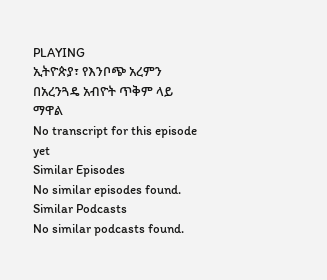PLAYING
ኢትዮጵያ፣ የእንቦጭ አረምን በአረንጓዴ አብዮት ጥቅም ላይ ማዋል
No transcript for this episode yet
Similar Episodes
No similar episodes found.
Similar Podcasts
No similar podcasts found.